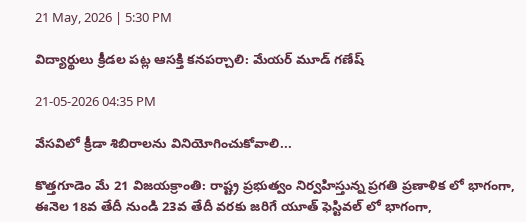21 May, 2026 | 5:30 PM

విద్యార్థులు క్రీడల పట్ల ఆసక్తి కనపర్చాలి: మేయర్ మూడ్ గణేష్

21-05-2026 04:35 PM

వేసవిలో క్రీడా శిబిరాలను వినియోగించుకోవాలి...

కొత్తగూడెం మే 21 విజయక్రాంతి: రాష్ట్ర ప్రభుత్వం నిర్వహిస్తున్న ప్రగతి ప్రణాళిక లో భాగంగా, ఈనెల 18వ తేదీ నుండి 23వ తేదీ వరకు జరిగే యూత్ ఫెస్టివల్ లో భాగంగా,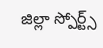జిల్లా స్పోర్ట్స్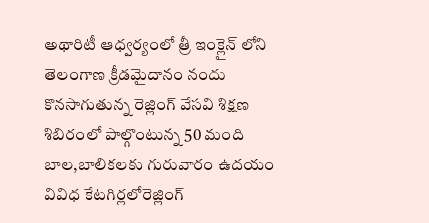అథారిటీ ఆధ్వర్యంలో త్రీ ఇంక్లైన్ లోని తెలంగాణ క్రీడమైదానం నందు కొనసాగుతున్న రెజ్లింగ్ వేసవి శిక్షణ శిబిరంలో పాల్గొంటున్న 50 మంది బాల,బాలికలకు గురువారం ఉదయం  వివిధ కేటగిర్లలోరెజ్లింగ్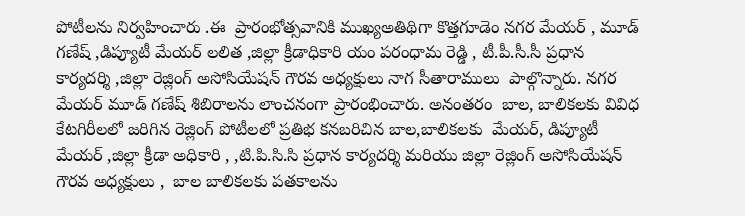పోటీలను నిర్వహించారు .ఈ  ప్రారంభోత్సవానికి ముఖ్యఅతిథిగా కొత్తగూడెం నగర మేయర్ , మూడ్ గణేష్ ,డిప్యూటీ మేయర్ లలిత ,జిల్లా క్రీడాధికారి యం పరంధామ రెడ్డి , టీ.పీ.సీ.సీ ప్రధాన కార్యదర్శి ,జిల్లా రెజ్లింగ్ అసోసియేషన్ గౌరవ అధ్యక్షులు నాగ సీతారాములు  పాల్గొన్నారు. నగర మేయర్ మూడ్ గణేష్ శిబిరాలను లాంచనంగా ప్రారంభించారు. అనంతరం  బాల, బాలికలకు వివిధ కేటగిరీలలో జరిగిన రెజ్లింగ్ పోటీలలో ప్రతిభ కనబరిచిన బాల,బాలికలకు  మేయర్, డిప్యూటీ మేయర్ ,జిల్లా క్రీడా అధికారి , ,టి.పి.సి.సి ప్రధాన కార్యదర్శి మరియు జిల్లా రెజ్లింగ్ అసోసియేషన్ గౌరవ అధ్యక్షులు ,  బాల బాలికలకు పతకాలను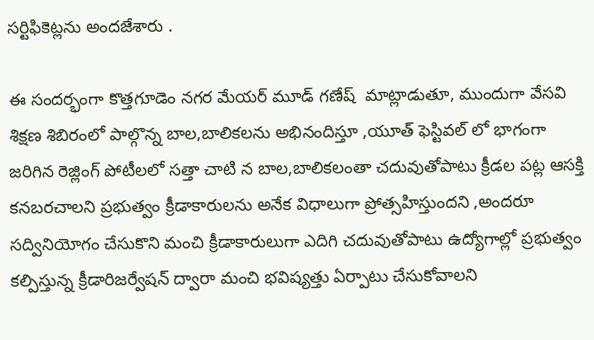సర్టిఫికెట్లను అందజేశారు .

ఈ సందర్భంగా కొత్తగూడెం నగర మేయర్ మూడ్ గణేష్  మాట్లాడుతూ, ముందుగా వేసవి శిక్షణ శిబిరంలో పాల్గొన్న బాల,బాలికలను అభినందిస్తూ ,యూత్ ఫెస్టివల్ లో భాగంగా జరిగిన రెజ్లింగ్ పోటీలలో సత్తా చాటి న బాల,బాలికలంతా చదువుతోపాటు క్రీడల పట్ల ఆసక్తి కనబరచాలని ప్రభుత్వం క్రీడాకారులను అనేక విధాలుగా ప్రోత్సహిస్తుందని ,అందరూ సద్వినియోగం చేసుకొని మంచి క్రీడాకారులుగా ఎదిగి చదువుతోపాటు ఉద్యోగాల్లో ప్రభుత్వం కల్పిస్తున్న క్రీడారిజర్వేషన్ ద్వారా మంచి భవిష్యత్తు ఏర్పాటు చేసుకోవాలని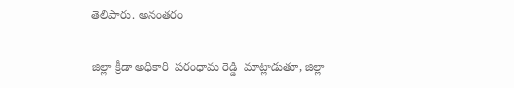తెలిపారు. అనంతరం

జిల్లా క్రీడా అధికారి  పరంధామ రెడ్డి  మాట్లాడుతూ, జిల్లా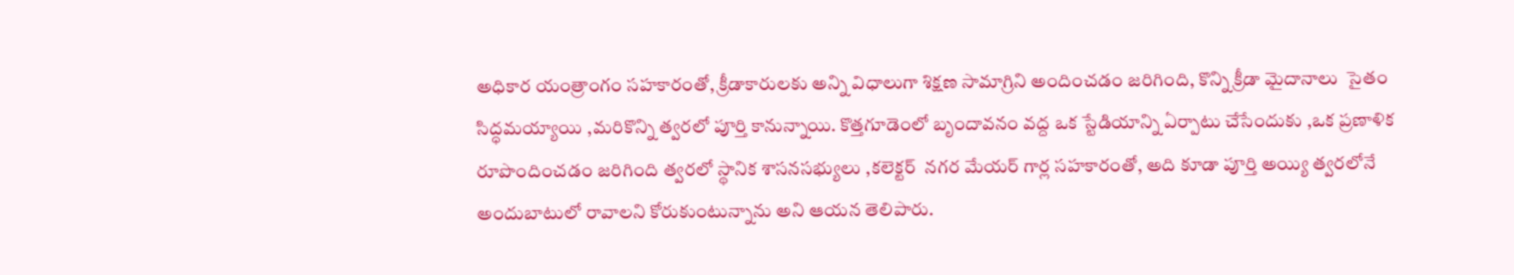అధికార యంత్రాంగం సహకారంతో, క్రీడాకారులకు అన్ని విధాలుగా శిక్షణ సామాగ్రిని అందించడం జరిగింది, కొన్ని క్రీడా మైదానాలు  సైతం సిద్ధమయ్యాయి ,మరికొన్ని త్వరలో పూర్తి కానున్నాయి. కొత్తగూడెంలో బృందావనం వద్ద ఒక స్టేడియాన్ని ఏర్పాటు చేసేందుకు ,ఒక ప్రణాళిక  రూపొందించడం జరిగింది త్వరలో స్థానిక శాసనసభ్యులు ,కలెక్టర్  నగర మేయర్ గార్ల సహకారంతో, అది కూడా పూర్తి అయ్యి త్వరలోనే అందుబాటులో రావాలని కోరుకుంటున్నాను అని ఆయన తెలిపారు.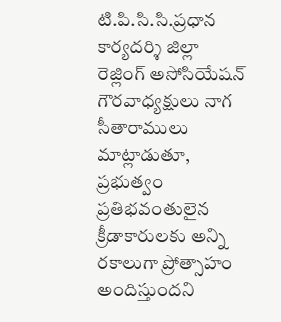టి.పి.సి.సి.ప్రధాన కార్యదర్శి జిల్లా రెజ్లింగ్ అసోసియేషన్ గౌరవాధ్యక్షులు నాగ సీతారాములు మాట్లాడుతూ, ప్రభుత్వం  ప్రతిభవంతులైన క్రీడాకారులకు అన్ని రకాలుగా ప్రోత్సాహం అందిస్తుందని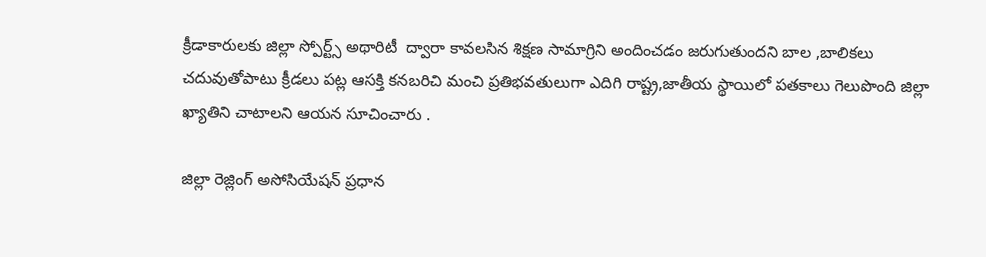క్రీడాకారులకు జిల్లా స్పోర్ట్స్ అథారిటీ  ద్వారా కావలసిన శిక్షణ సామాగ్రిని అందించడం జరుగుతుందని బాల ,బాలికలు చదువుతోపాటు క్రీడలు పట్ల ఆసక్తి కనబరిచి మంచి ప్రతిభవతులుగా ఎదిగి రాష్ట్ర,జాతీయ స్థాయిలో పతకాలు గెలుపొంది జిల్లా ఖ్యాతిని చాటాలని ఆయన సూచించారు .

జిల్లా రెజ్లింగ్ అసోసియేషన్ ప్రధాన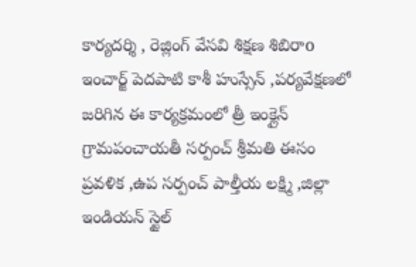కార్యదర్శి , రెజ్లింగ్ వేసవి శిక్షణ శిబిరాo ఇంచార్జ్ పెదపాటి కాశీ హుస్సేన్ ,పర్యవేక్షణలో జరిగిన ఈ కార్యక్రమంలో త్రీ ఇంక్లైన్ గ్రామపంచాయతీ సర్పంచ్ శ్రీమతి ఈసం ప్రవళిక ,ఉప సర్పంచ్ పాల్తీయ లక్ష్మి ,జిల్లా ఇండియన్ స్టైల్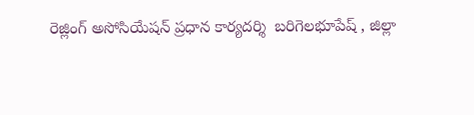రెజ్లింగ్ అసోసియేషన్ ప్రధాన కార్యదర్శి  బరిగెలభూపేష్ , జిల్లా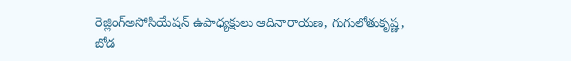రెజ్లింగ్అసోసియేషన్ ఉపాధ్యక్షులు ఆదినారాయణ, గుగులోతుకృష్ణ, బోడ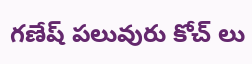గణేష్ పలువురు కోచ్ లు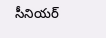సీనియర్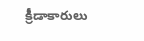క్రీడాకారులు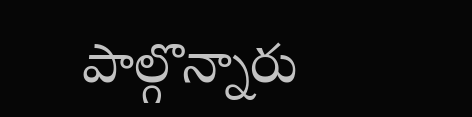పాల్గొన్నారు